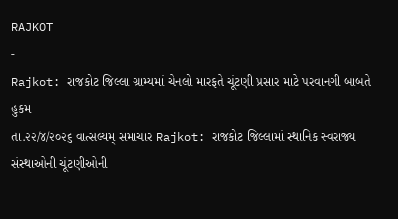RAJKOT
-
Rajkot: રાજકોટ જિલ્લા ગ્રામ્યમાં ચેનલો મારફતે ચૂંટણી પ્રસાર માટે પરવાનગી બાબતે હુકમ
તા.૨૨/૪/૨૦૨૬ વાત્સલ્યમ્ સમાચાર Rajkot: રાજકોટ જિલ્લામાં સ્થાનિક સ્વરાજ્ય સંસ્થાઓની ચૂંટણીઓની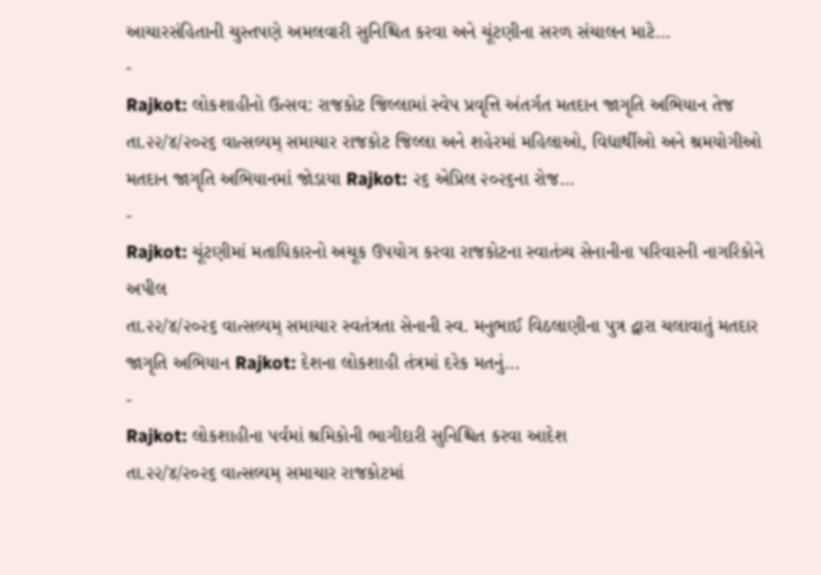આચારસંહિતાની ચુસ્તપણે અમલવારી સુનિશ્ચિત કરવા અને ચૂંટણીના સરળ સંચાલન માટે…
-
Rajkot: લોકશાહીનો ઉત્સવ: રાજકોટ જિલ્લામાં સ્વેપ પ્રવૃત્તિ અંતર્ગત મતદાન જાગૃતિ અભિયાન તેજ
તા.૨૨/૪/૨૦૨૬ વાત્સલ્યમ્ સમાચાર રાજકોટ જિલ્લા અને શહેરમાં મહિલાઓ, વિદ્યાર્થીઓ અને શ્રમયોગીઓ મતદાન જાગૃતિ અભિયાનમાં જોડાયા Rajkot: ૨૬ એપ્રિલ ૨૦૨૬ના રોજ…
-
Rajkot: ચૂંટણીમાં મતાધિકારનો અચૂક ઉપયોગ કરવા રાજકોટના સ્વાતંત્ર્ય સેનાનીના પરિવારની નાગરિકોને અપીલ
તા.૨૨/૪/૨૦૨૬ વાત્સલ્યમ્ સમાચાર સ્વતંત્રતા સેનાની સ્વ. મનુભાઈ વિઠલાણીના પુત્ર દ્વારા ચલાવાતું મતદાર જાગૃતિ અભિયાન Rajkot: દેશના લોકશાહી તંત્રમાં દરેક મતનું…
-
Rajkot: લોકશાહીના પર્વમાં શ્રમિકોની ભાગીદારી સુનિશ્ચિત કરવા આદેશ
તા.૨૨/૪/૨૦૨૬ વાત્સલ્યમ્ સમાચાર રાજકોટમાં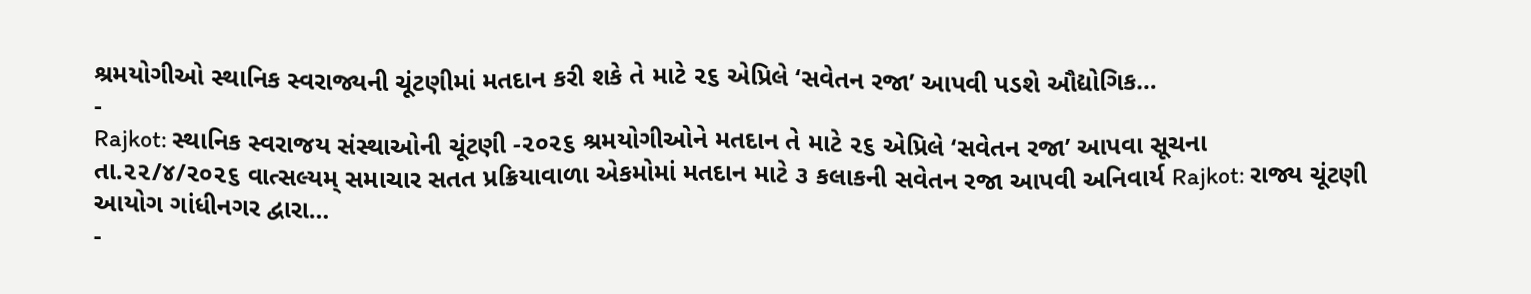શ્રમયોગીઓ સ્થાનિક સ્વરાજ્યની ચૂંટણીમાં મતદાન કરી શકે તે માટે ૨૬ એપ્રિલે ‘સવેતન રજા’ આપવી પડશે ઔદ્યોગિક…
-
Rajkot: સ્થાનિક સ્વરાજય સંસ્થાઓની ચૂંટણી -૨૦૨૬ શ્રમયોગીઓને મતદાન તે માટે ૨૬ એપ્રિલે ‘સવેતન રજા’ આપવા સૂચના
તા.૨૨/૪/૨૦૨૬ વાત્સલ્યમ્ સમાચાર સતત પ્રક્રિયાવાળા એકમોમાં મતદાન માટે ૩ કલાકની સવેતન રજા આપવી અનિવાર્ય Rajkot: રાજ્ય ચૂંટણી આયોગ ગાંધીનગર દ્વારા…
-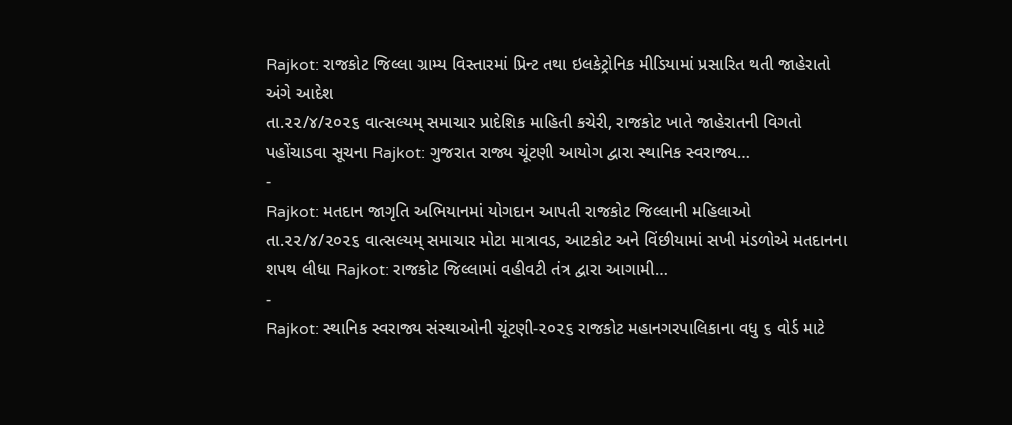Rajkot: રાજકોટ જિલ્લા ગ્રામ્ય વિસ્તારમાં પ્રિન્ટ તથા ઇલકેટ્રોનિક મીડિયામાં પ્રસારિત થતી જાહેરાતો અંગે આદેશ
તા.૨૨/૪/૨૦૨૬ વાત્સલ્યમ્ સમાચાર પ્રાદેશિક માહિતી કચેરી, રાજકોટ ખાતે જાહેરાતની વિગતો પહોંચાડવા સૂચના Rajkot: ગુજરાત રાજ્ય ચૂંટણી આયોગ દ્વારા સ્થાનિક સ્વરાજ્ય…
-
Rajkot: મતદાન જાગૃતિ અભિયાનમાં યોગદાન આપતી રાજકોટ જિલ્લાની મહિલાઓ
તા.૨૨/૪/૨૦૨૬ વાત્સલ્યમ્ સમાચાર મોટા માત્રાવડ, આટકોટ અને વિંછીયામાં સખી મંડળોએ મતદાનના શપથ લીધા Rajkot: રાજકોટ જિલ્લામાં વહીવટી તંત્ર દ્વારા આગામી…
-
Rajkot: સ્થાનિક સ્વરાજ્ય સંસ્થાઓની ચૂંટણી-૨૦૨૬ રાજકોટ મહાનગરપાલિકાના વધુ ૬ વોર્ડ માટે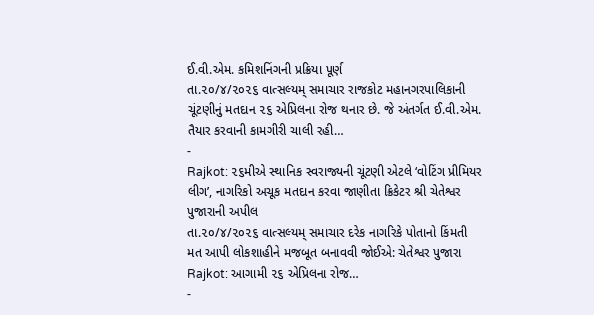ઈ.વી.એમ. કમિશનિંગની પ્રક્રિયા પૂર્ણ
તા.૨૦/૪/૨૦૨૬ વાત્સલ્યમ્ સમાચાર રાજકોટ મહાનગરપાલિકાની ચૂંટણીનું મતદાન ૨૬ એપ્રિલના રોજ થનાર છે. જે અંતર્ગત ઈ.વી.એમ. તૈયાર કરવાની કામગીરી ચાલી રહી…
-
Rajkot: ૨૬મીએ સ્થાનિક સ્વરાજ્યની ચૂંટણી એટલે ‘વોટિંગ પ્રીમિયર લીગ’, નાગરિકો અચૂક મતદાન કરવા જાણીતા ક્રિકેટર શ્રી ચેતેશ્વર પુજારાની અપીલ
તા.૨૦/૪/૨૦૨૬ વાત્સલ્યમ્ સમાચાર દરેક નાગરિકે પોતાનો કિંમતી મત આપી લોકશાહીને મજબૂત બનાવવી જોઈએ: ચેતેશ્વર પુજારા Rajkot: આગામી ૨૬ એપ્રિલના રોજ…
-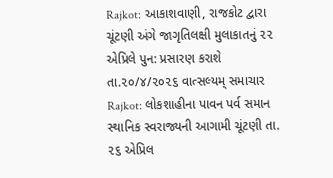Rajkot: આકાશવાણી, રાજકોટ દ્વારા ચૂંટણી અંગે જાગૃતિલક્ષી મુલાકાતનું ૨૨ એપ્રિલે પુન: પ્રસારણ કરાશે
તા.૨૦/૪/૨૦૨૬ વાત્સલ્યમ્ સમાચાર Rajkot: લોકશાહીના પાવન પર્વ સમાન સ્થાનિક સ્વરાજ્યની આગામી ચૂંટણી તા. ૨૬ એપ્રિલ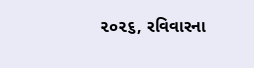૨૦૨૬, રવિવારના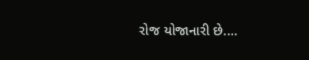રોજ યોજાનારી છે.…